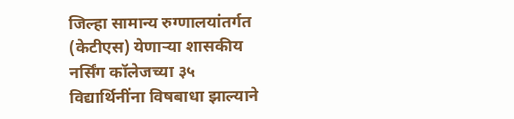जिल्हा सामान्य रुग्णालयांतर्गत (केटीएस) येणाऱ्या शासकीय नर्सिंग कॉलेजच्या ३५ विद्यार्थिनींना विषबाधा झाल्याने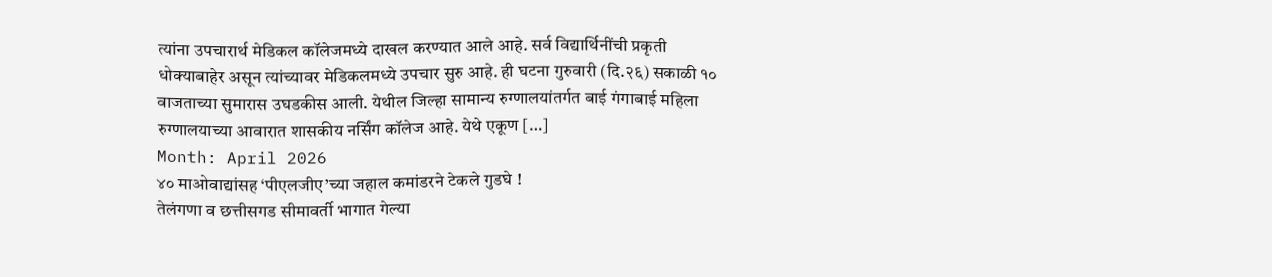त्यांना उपचारार्थ मेडिकल कॉलेजमध्ये दाखल करण्यात आले आहे. सर्व विद्यार्थिनींची प्रकृती धोक्याबाहेर असून त्यांच्यावर मेडिकलमध्ये उपचार सुरु आहे. ही घटना गुरुवारी (दि.२६) सकाळी १० वाजताच्या सुमारास उघडकीस आली. येथील जिल्हा सामान्य रुग्णालयांतर्गत बाई गंगाबाई महिला रुग्णालयाच्या आवारात शासकीय नर्सिंग कॉलेज आहे. येथे एकूण […]
Month: April 2026
४० माओवाद्यांसह ‘पीएलजीए’च्या जहाल कमांडरने टेकले गुडघे !
तेलंगणा व छत्तीसगड सीमावर्ती भागात गेल्या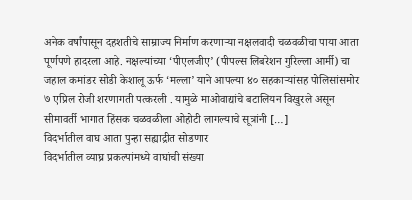अनेक वर्षांपासून दहशतीचे साम्राज्य निर्माण करणाऱ्या नक्षलवादी चळवळीचा पाया आता पूर्णपणे हादरला आहे. नक्षल्यांच्या ‘पीएलजीए’ (पीपल्स लिबरेशन गुरिल्ला आर्मी) चा जहाल कमांडर सोडी केशालू ऊर्फ ‘मल्ला’ याने आपल्या ४० सहकाऱ्यांसह पोलिसांसमोर ७ एप्रिल रोजी शरणागती पत्करली . यामुळे माओवाद्यांचे बटालियन विखुरले असून सीमावर्ती भागात हिंसक चळवळीला ओहोटी लागल्याचे सूत्रांनी […]
विदर्भातील वाघ आता पुन्हा सह्याद्रीत सोडणार
विदर्भातील व्याघ्र प्रकल्पांमध्ये वाघांची संख्या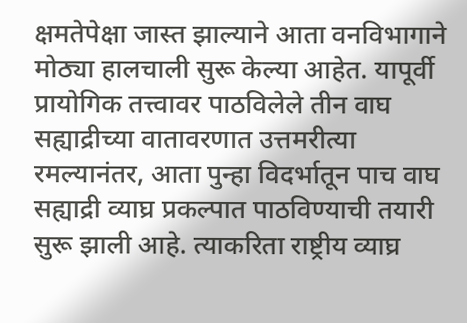क्षमतेपेक्षा जास्त झाल्याने आता वनविभागाने मोठ्या हालचाली सुरू केल्या आहेत. यापूर्वी प्रायोगिक तत्त्वावर पाठविलेले तीन वाघ सह्याद्रीच्या वातावरणात उत्तमरीत्या रमल्यानंतर, आता पुन्हा विदर्भातून पाच वाघ सह्याद्री व्याघ्र प्रकल्पात पाठविण्याची तयारी सुरू झाली आहे. त्याकरिता राष्ट्रीय व्याघ्र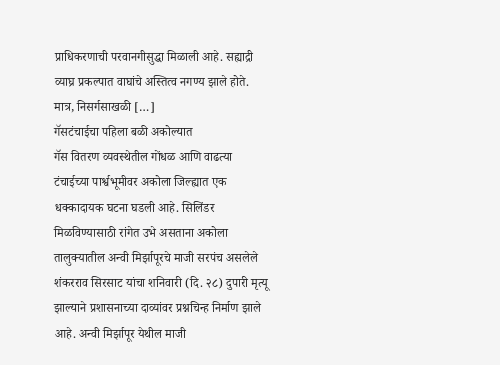प्राधिकरणाची परवानगीसुद्धा मिळाली आहे. सह्याद्री व्याघ्र प्रकल्पात वाघांचे अस्तित्व नगण्य झाले होते. मात्र, निसर्गसाखळी […]
गॅसटंचाईचा पहिला बळी अकोल्यात
गॅस वितरण व्यवस्थेतील गोंधळ आणि वाढत्या टंचाईच्या पार्श्वभूमीवर अकोला जिल्ह्यात एक धक्कादायक घटना घडली आहे. सिलिंडर मिळविण्यासाठी रांगेत उभे असताना अकोला तालुक्यातील अन्वी मिर्झापूरचे माजी सरपंच असलेले शंकरराव सिरसाट यांचा शनिवारी (दि. २८) दुपारी मृत्यू झाल्याने प्रशासनाच्या दाव्यांवर प्रश्नचिन्ह निर्माण झाले आहे. अन्वी मिर्झापूर येथील माजी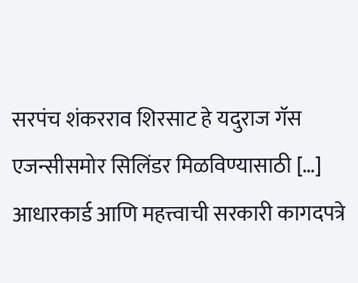सरपंच शंकरराव शिरसाट हे यदुराज गॅस एजन्सीसमोर सिलिंडर मिळविण्यासाठी […]
आधारकार्ड आणि महत्त्वाची सरकारी कागदपत्रे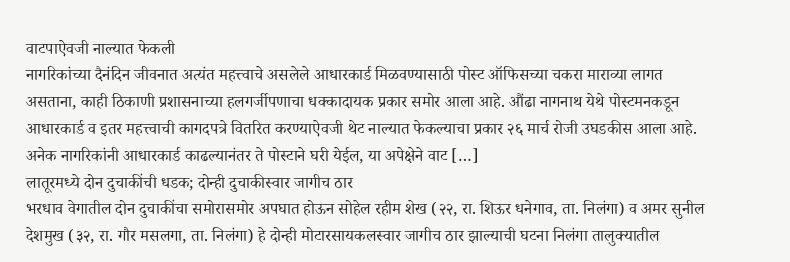वाटपाऐवजी नाल्यात फेकली
नागरिकांच्या दैनंदिन जीवनात अत्यंत महत्त्वाचे असलेले आधारकार्ड मिळवण्यासाठी पोस्ट ऑफिसच्या चकरा माराव्या लागत असताना, काही ठिकाणी प्रशासनाच्या हलगर्जीपणाचा धक्कादायक प्रकार समोर आला आहे. औंढा नागनाथ येथे पोस्टमनकडून आधारकार्ड व इतर महत्त्वाची कागदपत्रे वितरित करण्याऐवजी थेट नाल्यात फेकल्याचा प्रकार २६ मार्च रोजी उघडकीस आला आहे. अनेक नागरिकांनी आधारकार्ड काढल्यानंतर ते पोस्टाने घरी येईल, या अपेक्षेने वाट […]
लातूरमध्ये दोन दुचाकींची धडक; दोन्ही दुचाकीस्वार जागीच ठार
भरधाव वेगातील दोन दुचाकींचा समोरासमोर अपघात होऊन सोहेल रहीम शेख (२२, रा. शिऊर धनेगाव, ता. निलंगा) व अमर सुनील देशमुख (३२, रा. गौर मसलगा, ता. निलंगा) हे दोन्ही मोटारसायकलस्वार जागीच ठार झाल्याची घटना निलंगा तालुक्यातील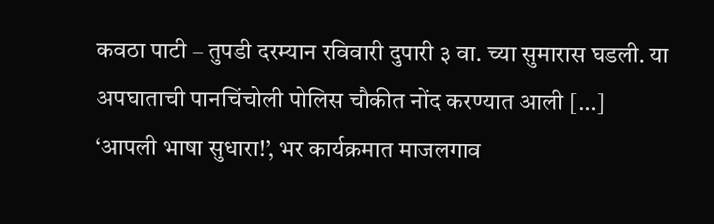कवठा पाटी – तुपडी दरम्यान रविवारी दुपारी ३ वा. च्या सुमारास घडली. या अपघाताची पानचिंचोली पोलिस चौकीत नोंद करण्यात आली […]
‘आपली भाषा सुधारा!’, भर कार्यक्रमात माजलगाव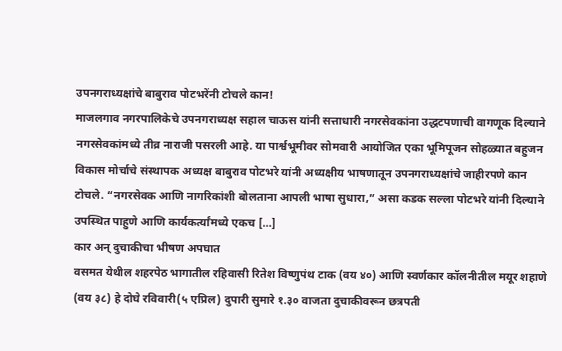उपनगराध्यक्षांचे बाबुराव पोटभरेंनी टोचले कान!
माजलगाव नगरपालिकेचे उपनगराध्यक्ष सहाल चाऊस यांनी सत्ताधारी नगरसेवकांना उद्धटपणाची वागणूक दिल्याने नगरसेवकांमध्ये तीव्र नाराजी पसरली आहे. या पार्श्वभूमीवर सोमवारी आयोजित एका भूमिपूजन सोहळ्यात बहुजन विकास मोर्चाचे संस्थापक अध्यक्ष बाबुराव पोटभरे यांनी अध्यक्षीय भाषणातून उपनगराध्यक्षांचे जाहीरपणे कान टोचले. “नगरसेवक आणि नागरिकांशी बोलताना आपली भाषा सुधारा,” असा कडक सल्ला पोटभरे यांनी दिल्याने उपस्थित पाहुणे आणि कार्यकर्त्यांमध्ये एकच […]
कार अन् दुचाकीचा भीषण अपघात
वसमत येथील शहरपेठ भागातील रहिवासी रितेश विष्णुपंथ टाक (वय ४०) आणि स्वर्णकार कॉलनीतील मयूर शहाणे (वय ३८) हे दोघे रविवारी(५ एप्रिल) दुपारी सुमारे १.३० वाजता दुचाकीवरून छत्रपती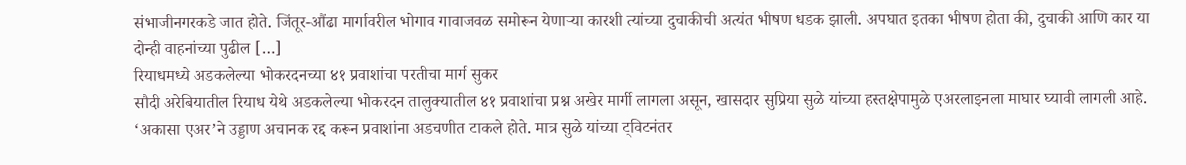संभाजीनगरकडे जात होते. जिंतूर-औंढा मार्गावरील भोगाव गावाजवळ समोरून येणाऱ्या कारशी त्यांच्या दुचाकीची अत्यंत भीषण धडक झाली. अपघात इतका भीषण होता की, दुचाकी आणि कार या दोन्ही वाहनांच्या पुढील […]
रियाधमध्ये अडकलेल्या भोकरदनच्या ४१ प्रवाशांचा परतीचा मार्ग सुकर
सौदी अरेबियातील रियाध येथे अडकलेल्या भोकरदन तालुक्यातील ४१ प्रवाशांचा प्रश्न अखेर मार्गी लागला असून, खासदार सुप्रिया सुळे यांच्या हस्तक्षेपामुळे एअरलाइनला माघार घ्यावी लागली आहे. ‘अकासा एअर’ने उड्डाण अचानक रद्द करून प्रवाशांना अडचणीत टाकले होते. मात्र सुळे यांच्या ट्विटनंतर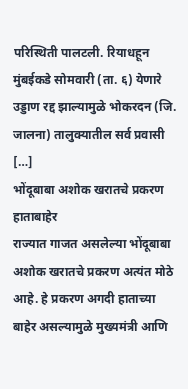परिस्थिती पालटली. रियाधहून मुंबईकडे सोमवारी (ता. ६) येणारे उड्डाण रद्द झाल्यामुळे भोकरदन (जि. जालना) तालुक्यातील सर्व प्रवासी […]
भोंदूबाबा अशोक खरातचे प्रकरण हाताबाहेर
राज्यात गाजत असलेल्या भोंदूबाबा अशोक खरातचे प्रकरण अत्यंत मोठे आहे. हे प्रकरण अगदी हाताच्या बाहेर असल्यामुळे मुख्यमंत्री आणि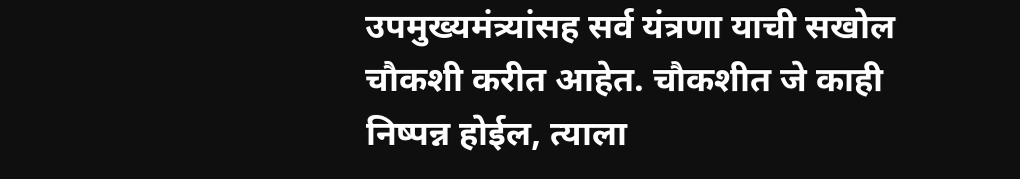उपमुख्यमंत्र्यांसह सर्व यंत्रणा याची सखोल चौकशी करीत आहेत. चौकशीत जे काही निष्पन्न होईल, त्याला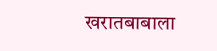खरातबाबाला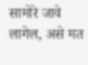सामोरे जावे लागेल, असे मत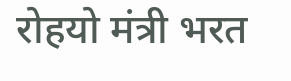रोहयो मंत्री भरत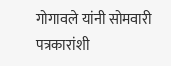गोगावले यांनी सोमवारी पत्रकारांशी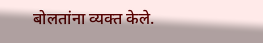बोलतांना व्यक्त केले.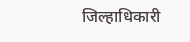जिल्हाधिकारी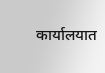कार्यालयात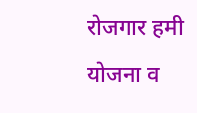रोजगार हमी योजना व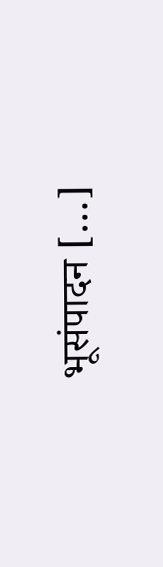भूसंपादन […]